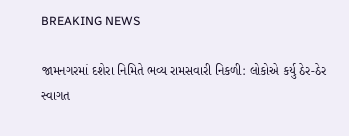BREAKING NEWS

જામનગરમાં દશેરા નિમિતે ભવ્ય રામસવારી નિકળી: લોકોએ કર્યુ ઠેર-ઠેર સ્વાગત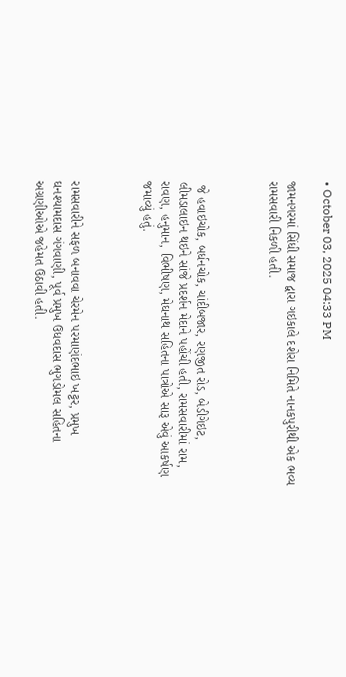• October 03, 2025 04:33 PM

જામનગરમાં સિંધી સમાજ દ્વારા ગઇકાલે દશેરા નિમિતે નાનકપુરીથી એક ભવ્ય રામસવારી નિકળી હતી.



 જે હવાઇચોક, બર્ધનચોક, ચાંદીબજાર, રણજીત રોડ, બેડીગેઇટ, લીમડાલાઇન થઇને સાંજે પ્રદર્શન મેદાને પહોંચી હતી, રામસવારીમાં રામ, રાવણ, હનુમાન, વિભીષણ, મેઘનાથ સહિતના પાત્રોએ સારૂ એવું આકર્ષણ જમાવ્યું હતું.



રામસવારીને સફળ બનાવવા ચેરમેન પરમાણંદભાઇ ખટ્ટર, પ્રમુખ ઘનશ્યામદાસ ગંગવાણી, પૂર્વ પ્રમુખ ઉધવદાસ ભુગડોમલ સહિતના અગ્રણીઓએ જહેમત ઉઠાવી હતી.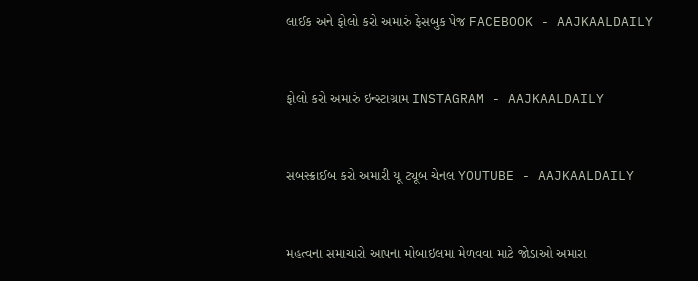લાઈક અને ફોલો કરો અમારું ફેસબુક પેજ FACEBOOK - AAJKAALDAILY


ફોલો કરો અમારું ઇન્સ્ટાગ્રામ INSTAGRAM - AAJKAALDAILY


સબસ્ક્રાઈબ કરો અમારી યૂ ટ્યૂબ ચેનલ YOUTUBE - AAJKAALDAILY


મહત્વના સમાચારો આપના મોબાઇલમા મેળવવા માટે જોડાઓ અમારા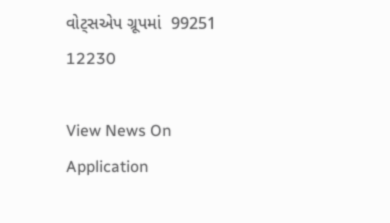વોટ્સએપ ગ્રૂપમાં  99251 12230

View News On Application